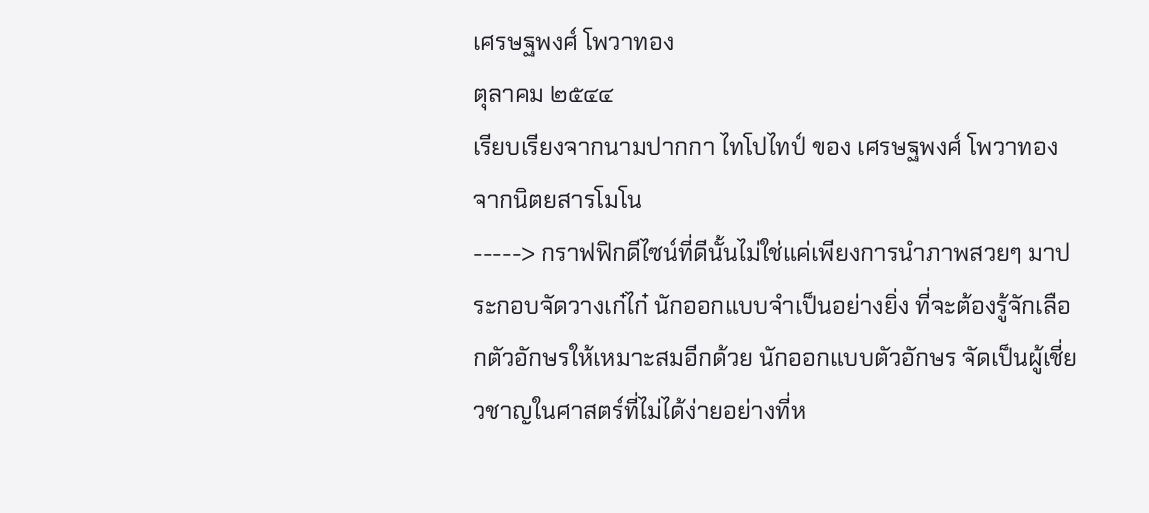เศรษฐพงศ์ โพวาทอง
ตุลาคม ๒๕๔๔
เรียบเรียงจากนามปากกา ไทโปไทป์ ของ เศรษฐพงศ์ โพวาทอง จากนิตยสารโมโน
-----> กราฟฟิกดีไซน์ที่ดีนั้นไม่ใช่แค่เพียงการนำภาพสวยๆ มาประกอบจัดวางเก๋ไก๋ นักออกแบบจำเป็นอย่างยิ่ง ที่จะต้องรู้จักเลือกตัวอักษรให้เหมาะสมอีกด้วย นักออกแบบตัวอักษร จัดเป็นผู้เชี่ยวชาญในศาสตร์ที่ไม่ได้ง่ายอย่างที่ห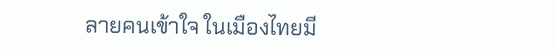ลายคนเข้าใจ ในเมืองไทยมี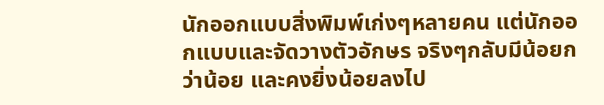นักออกแบบสิ่งพิมพ์เก่งๆหลายคน แต่นักออกแบบและจัดวางตัวอักษร จริงๆกลับมีน้อยกว่าน้อย และคงยิ่งน้อยลงไป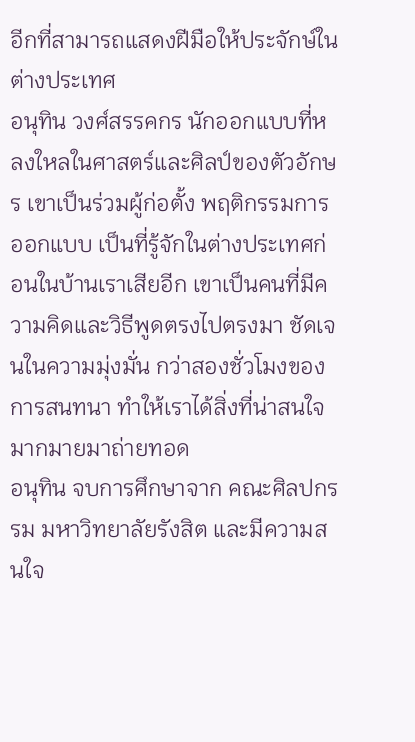อีกที่สามารถแสดงฝีมือให้ประจักษ์ในต่างประเทศ
อนุทิน วงศ์สรรคกร นักออกแบบที่หลงใหลในศาสตร์และศิลป์ของตัวอักษร เขาเป็นร่วมผู้ก่อตั้ง พฤติกรรมการออกแบบ เป็นที่รู้จักในต่างประเทศก่อนในบ้านเราเสียอีก เขาเป็นคนที่มีความคิดและวิธีพูดตรงไปตรงมา ชัดเจนในความมุ่งมั่น กว่าสองชั่วโมงของการสนทนา ทำให้เราได้สิ่งที่น่าสนใจมากมายมาถ่ายทอด
อนุทิน จบการศึกษาจาก คณะศิลปกรรม มหาวิทยาลัยรังสิต และมีความสนใจ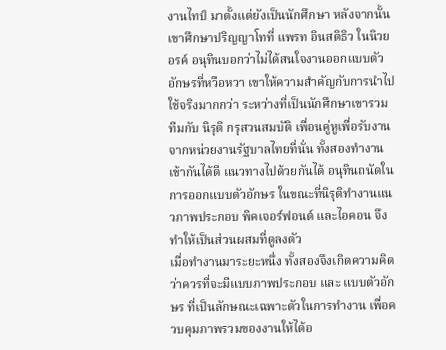งานไทป์ มาตั้งแต่ยังเป็นนักศึกษา หลังจากนั้นเขาศึกษาปริญญาโทที่ แพรท อินสติธิว ในนิวยอรค์ อนุทินบอกว่าไม่ได้สนใจงานออกแบบตัวอักษรที่หวือหวา เขาให้ความสำคัญกับการนำไปใช้จริงมากกว่า ระหว่างที่เป็นนักศึกษาเขารวมทีมกับ นิรุติ กรุสวนสมบัติ เพื่อนคู่หูเพื่อรับงานจากหน่วยงานรัฐบาลไทยที่นั่น ทั้งสองทำงานเข้ากันได้ดี แนวทางไปด้วยกันได้ อนุทินถนัดในการออกแบบตัวอักษร ในขณะที่นิรุติทำงานแนวภาพประกอบ พิคเจอร์ฟอนต์ และไอคอน จึงทำให้เป็นส่วนผสมที่ดูลงตัว
เมื่อทำงานมาระยะหนึ่ง ทั้งสองจึงเกิดความคิดว่าควรที่จะมีแบบภาพประกอบ และ แบบตัวอักษร ที่เป็นลักษณะเฉพาะตัวในการทำงาน เพื่อควบคุมภาพรวมของงานให้ได้อ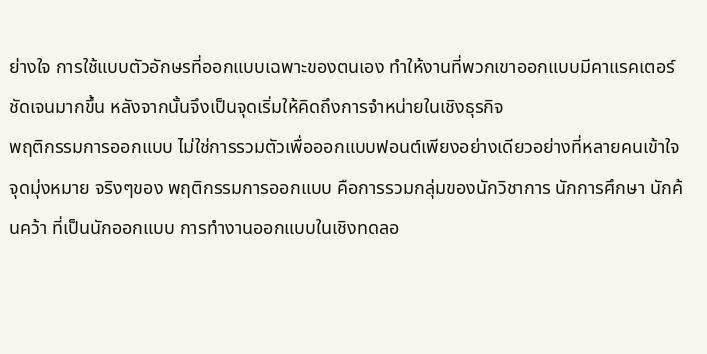ย่างใจ การใช้แบบตัวอักษรที่ออกแบบเฉพาะของตนเอง ทำให้งานที่พวกเขาออกแบบมีคาแรคเตอร์ชัดเจนมากขึ้น หลังจากนั้นจึงเป็นจุดเริ่มให้คิดถึงการจำหน่ายในเชิงธุรกิจ
พฤติกรรมการออกแบบ ไม่ใช่การรวมตัวเพื่อออกแบบฟอนต์เพียงอย่างเดียวอย่างที่หลายคนเข้าใจ จุดมุ่งหมาย จริงๆของ พฤติกรรมการออกแบบ คือการรวมกลุ่มของนักวิชาการ นักการศึกษา นักค้นคว้า ที่เป็นนักออกแบบ การทำงานออกแบบในเชิงทดลอ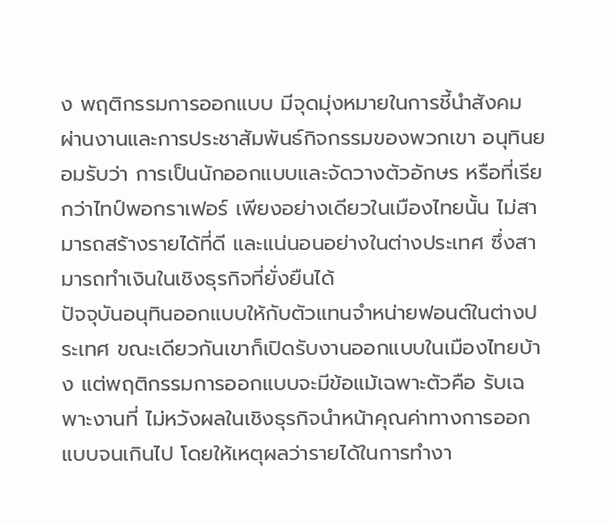ง พฤติกรรมการออกแบบ มีจุดมุ่งหมายในการชี้นำสังคม ผ่านงานและการประชาสัมพันธ์กิจกรรมของพวกเขา อนุทินยอมรับว่า การเป็นนักออกแบบและจัดวางตัวอักษร หรือที่เรียกว่าไทป์พอกราเฟอร์ เพียงอย่างเดียวในเมืองไทยนั้น ไม่สามารถสร้างรายได้ที่ดี และแน่นอนอย่างในต่างประเทศ ซึ่งสามารถทำเงินในเชิงธุรกิจที่ยั่งยืนได้
ปัจจุบันอนุทินออกแบบให้กับตัวแทนจำหน่ายฟอนต์ในต่างประเทศ ขณะเดียวกันเขาก็เปิดรับงานออกแบบในเมืองไทยบ้าง แต่พฤติกรรมการออกแบบจะมีข้อแม้เฉพาะตัวคือ รับเฉพาะงานที่ ไม่หวังผลในเชิงธุรกิจนำหน้าคุณค่าทางการออกแบบจนเกินไป โดยให้เหตุผลว่ารายได้ในการทำงา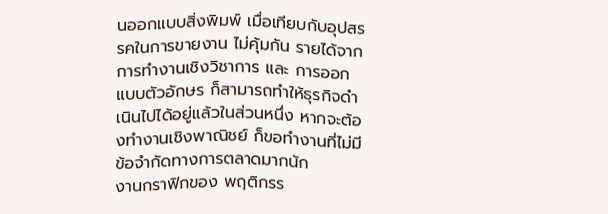นออกแบบสิ่งพิมพ์ เมื่อเทียบกับอุปสรรคในการขายงาน ไม่คุ้มกัน รายได้จากการทำงานเชิงวิชาการ และ การออกแบบตัวอักษร ก็สามารถทำให้ธุรกิจดำเนินไปได้อยู่แล้วในส่วนหนึ่ง หากจะต้องทำงานเชิงพาณิชย์ ก็ขอทำงานที่ไม่มีข้อจำกัดทางการตลาดมากนัก
งานกราฟิกของ พฤติกรร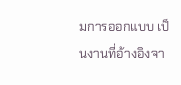มการออกแบบ เป็นงานที่อ้างอิงจา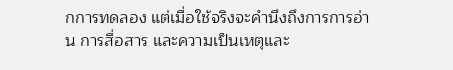กการทดลอง แต่เมื่อใช้จริงจะคำนึงถึงการการอ่าน การสื่อสาร และความเป็นเหตุและ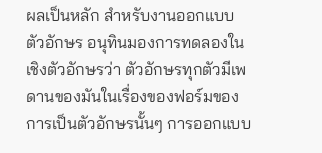ผลเป็นหลัก สำหรับงานออกแบบตัวอักษร อนุทินมองการทดลองในเชิงตัวอักษรว่า ตัวอักษรทุกตัวมีเพดานของมันในเรื่องของฟอร์มของการเป็นตัวอักษรนั้นๆ การออกแบบ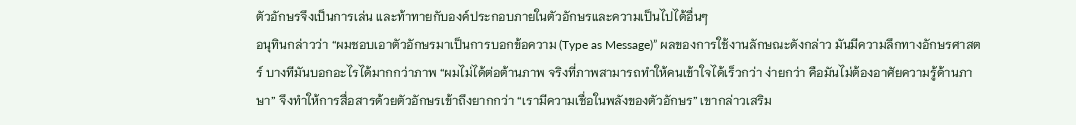ตัวอักษรจึงเป็นการเล่น และท้าทายกับองค์ประกอบภายในตัวอักษรและความเป็นไปได้อื่นๆ
อนุทินกล่าวว่า “ผมชอบเอาตัวอักษรมาเป็นการบอกข้อความ (Type as Message)” ผลของการใช้งานลักษณะดังกล่าว มันมีความลึกทางอักษรศาสตร์ บางทีมันบอกอะไรได้มากกว่าภาพ “ผมไม่ได้ต่อต้านภาพ จริงที่ภาพสามารถทำให้คนเข้าใจได้เร็วกว่า ง่ายกว่า คือมันไม่ต้องอาศัยความรู้ด้านภาษา” จึงทำให้การสื่อสารด้วยตัวอักษรเข้าถึงยากกว่า “เรามีความเชื่อในพลังของตัวอักษร” เขากล่าวเสริม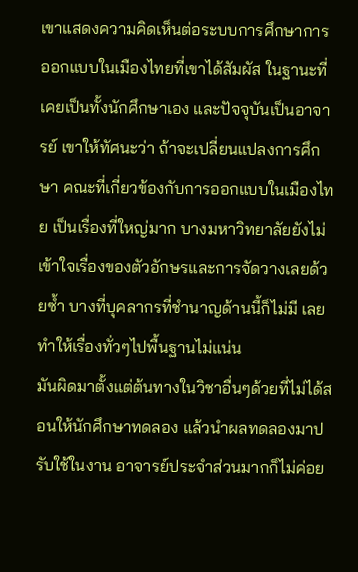เขาแสดงความคิดเห็นต่อระบบการศึกษาการออกแบบในเมืองไทยที่เขาได้สัมผัส ในฐานะที่เคยเป็นทั้งนักศึกษาเอง และปัจจุบันเป็นอาจารย์ เขาให้ทัศนะว่า ถ้าจะเปลี่ยนแปลงการศึกษา คณะที่เกี่ยวข้องกับการออกแบบในเมืองไทย เป็นเรื่องที่ใหญ่มาก บางมหาวิทยาลัยยังไม่เข้าใจเรื่องของตัวอักษรและการจัดวางเลยด้วยซ้ำ บางที่บุคลากรที่ชำนาญด้านนี้ก็ไม่มี เลยทำให้เรื่องทั่วๆไปพื้นฐานไม่แน่น
มันผิดมาตั้งแต่ต้นทางในวิชาอื่นๆด้วยที่ไม่ได้สอนให้นักศึกษาทดลอง แล้วนำผลทดลองมาปรับใช้ในงาน อาจารย์ประจำส่วนมากก็ไม่ค่อย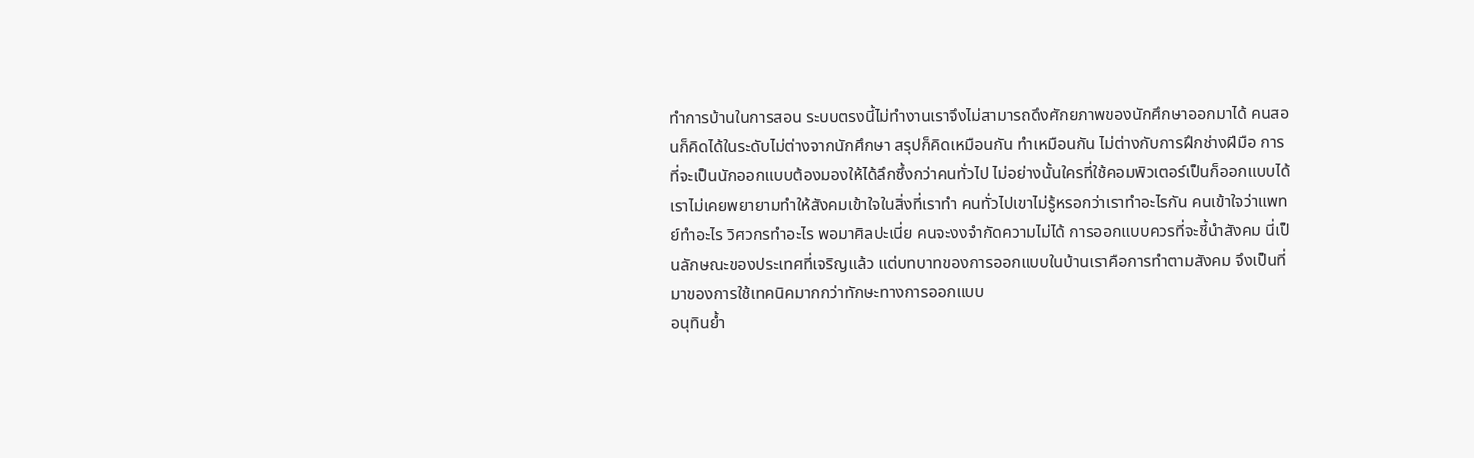ทำการบ้านในการสอน ระบบตรงนี้ไม่ทำงานเราจึงไม่สามารถดึงศักยภาพของนักศึกษาออกมาได้ คนสอนก็คิดได้ในระดับไม่ต่างจากนักศึกษา สรุปก็คิดเหมือนกัน ทำเหมือนกัน ไม่ต่างกับการฝึกช่างฝีมือ การที่จะเป็นนักออกแบบต้องมองให้ได้ลึกซึ้งกว่าคนทั่วไป ไม่อย่างนั้นใครที่ใช้คอมพิวเตอร์เป็นก็ออกแบบได้
เราไม่เคยพยายามทำให้สังคมเข้าใจในสิ่งที่เราทำ คนทั่วไปเขาไม่รู้หรอกว่าเราทำอะไรกัน คนเข้าใจว่าแพทย์ทำอะไร วิศวกรทำอะไร พอมาศิลปะเนี่ย คนจะงงจำกัดความไม่ได้ การออกแบบควรที่จะชี้นำสังคม นี่เป็นลักษณะของประเทศที่เจริญแล้ว แต่บทบาทของการออกแบบในบ้านเราคือการทำตามสังคม จึงเป็นที่มาของการใช้เทคนิคมากกว่าทักษะทางการออกแบบ
อนุทินย้ำ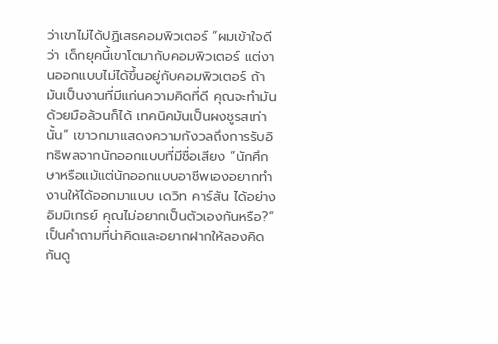ว่าเขาไม่ได้ปฏิเสธคอมพิวเตอร์ “ผมเข้าใจดีว่า เด็กยุคนี้เขาโตมากับคอมพิวเตอร์ แต่งานออกแบบไม่ได้ขึ้นอยู่กับคอมพิวเตอร์ ถ้ามันเป็นงานที่มีแก่นความคิดที่ดี คุณจะทำมันด้วยมือล้วนก็ได้ เทคนิคมันเป็นผงชูรสเท่านั้น” เขาวกมาแสดงความกังวลถึงการรับอิทธิพลจากนักออกแบบที่มีชื่อเสียง “นักศึกษาหรือแม้แต่นักออกแบบอาชีพเองอยากทำงานให้ได้ออกมาแบบ เดวิท คาร์สัน ได้อย่าง อิมมิเกรย์ คุณไม่อยากเป็นตัวเองกันหรือ?” เป็นคำถามที่น่าคิดและอยากฝากให้ลองคิดกันดู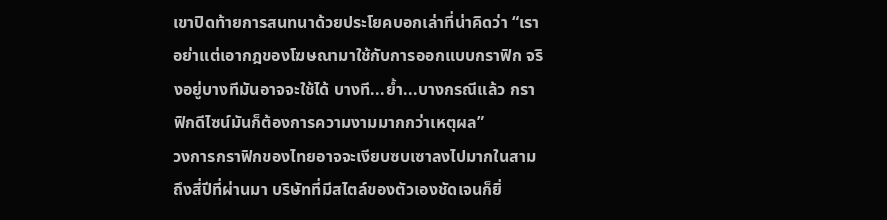เขาปิดท้ายการสนทนาด้วยประโยคบอกเล่าที่น่าคิดว่า “เราอย่าแต่เอากฎของโฆษณามาใช้กับการออกแบบกราฟิก จริงอยู่บางทีมันอาจจะใช้ได้ บางที...ย้ำ...บางกรณีแล้ว กราฟิกดีไซน์มันก็ต้องการความงามมากกว่าเหตุผล”
วงการกราฟิกของไทยอาจจะเงียบซบเซาลงไปมากในสามถึงสี่ปีที่ผ่านมา บริษัทที่มีสไตล์ของตัวเองชัดเจนก็ยิ่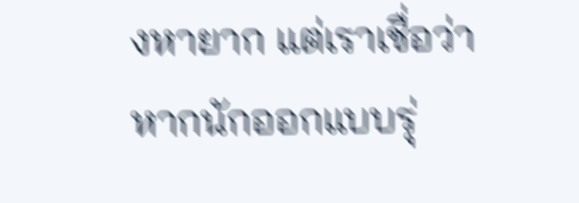งหายาก แต่เราเชื่อว่าหากนักออกแบบรุ่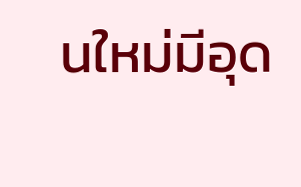นใหม่มีอุด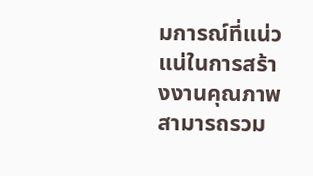มการณ์ที่แน่วแน่ในการสร้างงานคุณภาพ สามารถรวม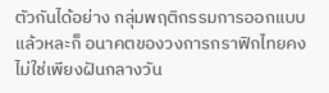ตัวกันได้อย่าง กลุ่มพฤติกรรมการออกแบบ แล้วหละก็ อนาคตของวงการกราฟิกไทยคงไม่ใช่เพียงฝันกลางวัน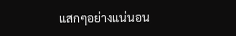แสกๆอย่างแน่นอน